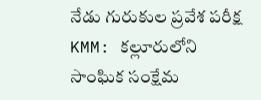నేడు గురుకుల ప్రవేశ పరీక్ష
KMM: కల్లూరులోని సాంఘిక సంక్షేమ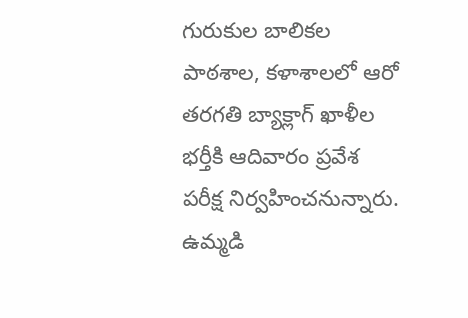గురుకుల బాలికల పాఠశాల, కళాశాలలో ఆరో తరగతి బ్యాక్లాగ్ ఖాళీల భర్తీకి ఆదివారం ప్రవేశ పరీక్ష నిర్వహించనున్నారు. ఉమ్మడి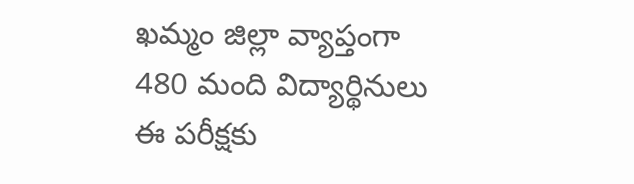ఖమ్మం జిల్లా వ్యాప్తంగా 480 మంది విద్యార్థినులు ఈ పరీక్షకు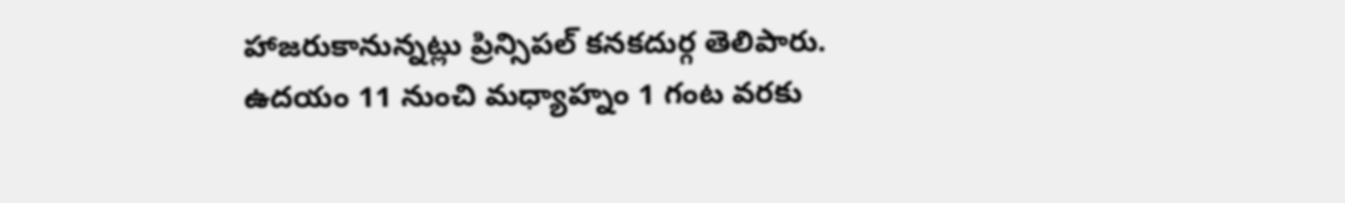హాజరుకానున్నట్లు ప్రిన్సిపల్ కనకదుర్గ తెలిపారు. ఉదయం 11 నుంచి మధ్యాహ్నం 1 గంట వరకు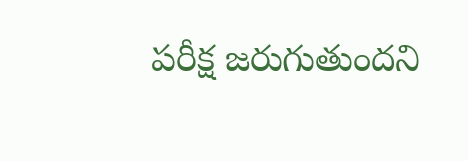పరీక్ష జరుగుతుందని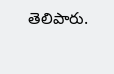తెలిపారు.